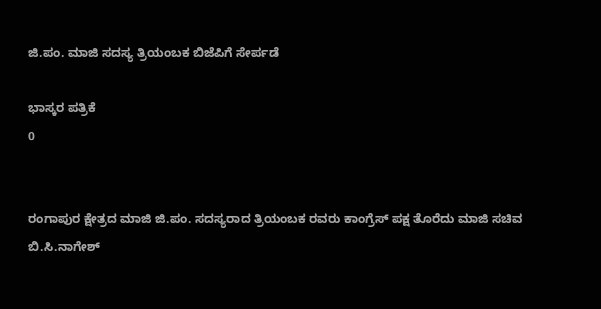ಜಿ.ಪಂ. ಮಾಜಿ ಸದಸ್ಯ ತ್ರಿಯಂಬಕ ಬಿಜೆಪಿಗೆ ಸೇರ್ಪಡೆ

ಭಾಸ್ಕರ ಪತ್ರಿಕೆ
0


ರಂಗಾಪುರ ಕ್ಷೇತ್ರದ ಮಾಜಿ ಜಿ.ಪಂ. ಸದಸ್ಯರಾದ ತ್ರಿಯಂಬಕ ರವರು ಕಾಂಗ್ರೆಸ್ ಪಕ್ಷ ತೊರೆದು ಮಾಜಿ ಸಚಿವ ಬಿ.ಸಿ.ನಾಗೇಶ್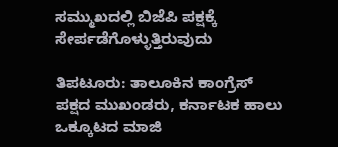ಸಮ್ಮುಖದಲ್ಲಿ ಬಿಜೆಪಿ ಪಕ್ಷಕ್ಕೆ ಸೇರ್ಪಡೆಗೊಳ್ಳುತ್ತಿರುವುದು

ತಿಪಟೂರು: ತಾಲೂಕಿನ ಕಾಂಗ್ರೆಸ್ ಪಕ್ಷದ ಮುಖಂಡರು, ಕರ್ನಾಟಕ ಹಾಲು ಒಕ್ಕೂಟದ ಮಾಜಿ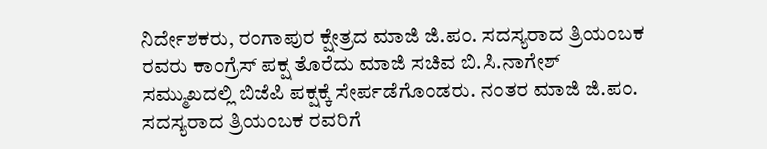ನಿರ್ದೇಶಕರು, ರಂಗಾಪುರ ಕ್ಷೇತ್ರದ ಮಾಜಿ ಜಿ.ಪಂ. ಸದಸ್ಯರಾದ ತ್ರಿಯಂಬಕ ರವರು ಕಾಂಗ್ರೆಸ್ ಪಕ್ಷ ತೊರೆದು ಮಾಜಿ ಸಚಿವ ಬಿ.ಸಿ.ನಾಗೇಶ್ ಸಮ್ಮುಖದಲ್ಲಿ ಬಿಜೆಪಿ ಪಕ್ಷಕ್ಕೆ ಸೇರ್ಪಡೆಗೊಂಡರು. ನಂತರ ಮಾಜಿ ಜಿ.ಪಂ. ಸದಸ್ಯರಾದ ತ್ರಿಯಂಬಕ ರವರಿಗೆ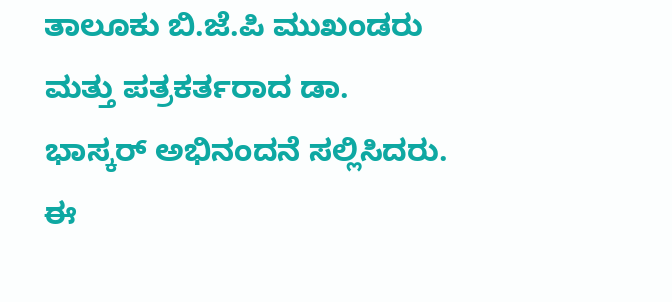ತಾಲೂಕು ಬಿ.ಜೆ.ಪಿ ಮುಖಂಡರು ಮತ್ತು ಪತ್ರಕರ್ತರಾದ ಡಾ. ಭಾಸ್ಕರ್‌ ಅಭಿನಂದನೆ ಸಲ್ಲಿಸಿದರು. ಈ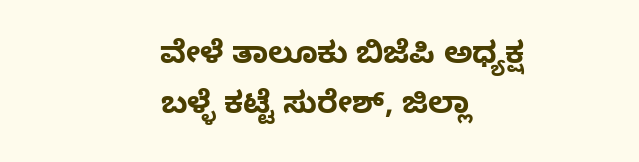ವೇಳೆ ತಾಲೂಕು ಬಿಜೆಪಿ ಅಧ್ಯಕ್ಷ ಬಳ್ಳೆ ಕಟ್ಟೆ ಸುರೇಶ್, ಜಿಲ್ಲಾ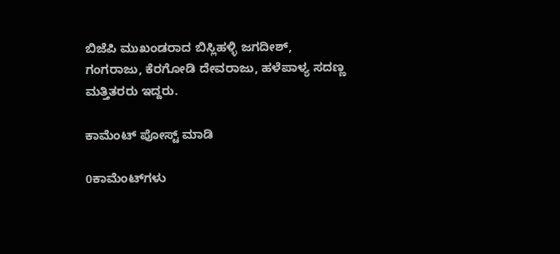ಬಿಜೆಪಿ ಮುಖಂಡರಾದ ಬಿಸ್ಲಿಹಳ್ಳಿ ಜಗದೀಶ್, ಗಂಗರಾಜು, ಕೆರಗೋಡಿ ದೇವರಾಜು, ಹಳೆಪಾಳ್ಯ ಸದಣ್ಣ ಮತ್ತಿತರರು ಇದ್ದರು.

ಕಾಮೆಂಟ್‌‌ ಪೋಸ್ಟ್‌ ಮಾಡಿ

0ಕಾಮೆಂಟ್‌ಗಳು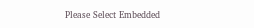Please Select Embedded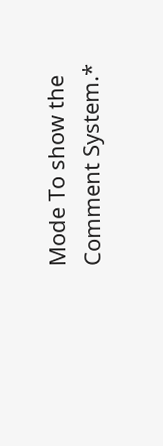Mode To show the Comment System.*